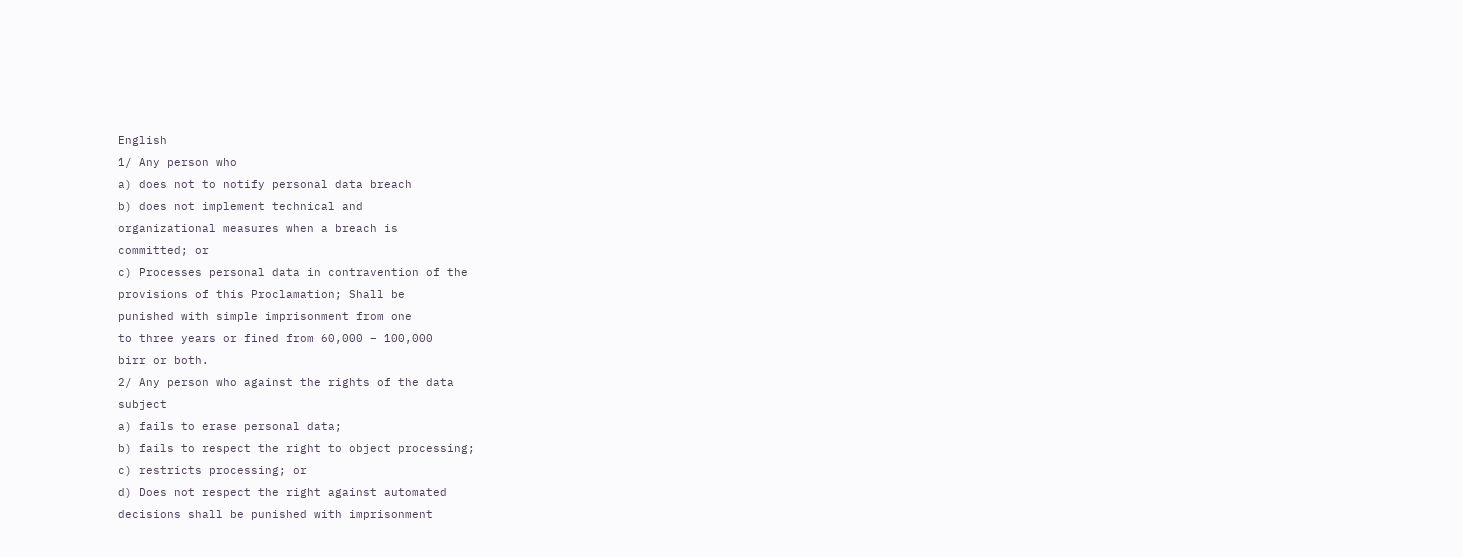English
1/ Any person who
a) does not to notify personal data breach
b) does not implement technical and
organizational measures when a breach is
committed; or
c) Processes personal data in contravention of the
provisions of this Proclamation; Shall be
punished with simple imprisonment from one
to three years or fined from 60,000 – 100,000
birr or both.
2/ Any person who against the rights of the data
subject
a) fails to erase personal data;
b) fails to respect the right to object processing;
c) restricts processing; or
d) Does not respect the right against automated
decisions shall be punished with imprisonment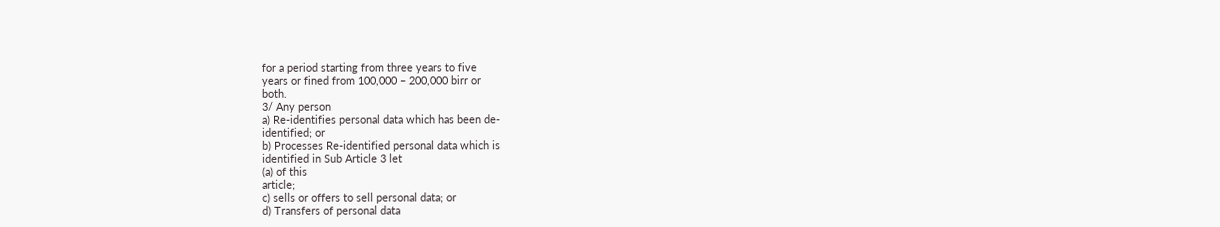for a period starting from three years to five
years or fined from 100,000 – 200,000 birr or
both.
3/ Any person
a) Re-identifies personal data which has been de-
identified; or
b) Processes Re-identified personal data which is
identified in Sub Article 3 let
(a) of this
article;
c) sells or offers to sell personal data; or
d) Transfers of personal data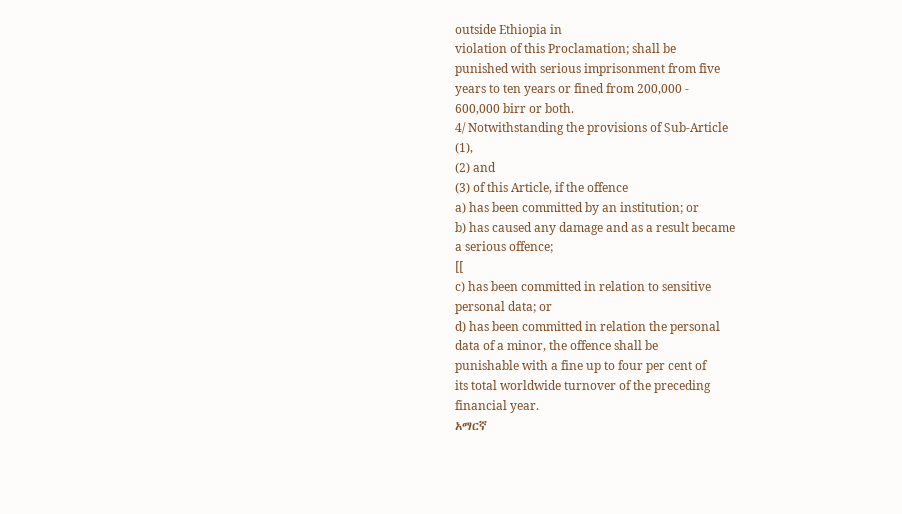outside Ethiopia in
violation of this Proclamation; shall be
punished with serious imprisonment from five
years to ten years or fined from 200,000 -
600,000 birr or both.
4/ Notwithstanding the provisions of Sub-Article
(1),
(2) and
(3) of this Article, if the offence
a) has been committed by an institution; or
b) has caused any damage and as a result became
a serious offence;
[[
c) has been committed in relation to sensitive
personal data; or
d) has been committed in relation the personal
data of a minor, the offence shall be
punishable with a fine up to four per cent of
its total worldwide turnover of the preceding
financial year.
አማርኛ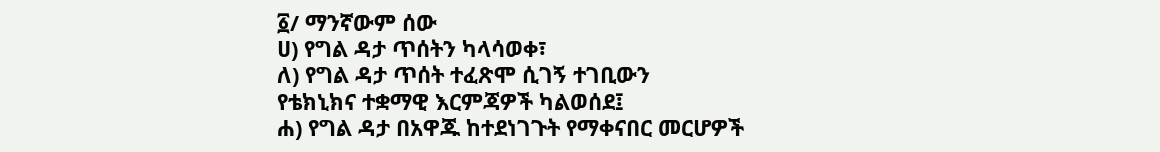፩/ ማንኛውም ሰው
ሀ) የግል ዳታ ጥሰትን ካላሳወቀ፣
ለ) የግል ዳታ ጥሰት ተፈጽሞ ሲገኝ ተገቢውን
የቴክኒክና ተቋማዊ እርምጃዎች ካልወሰደ፤
ሐ) የግል ዳታ በአዋጁ ከተደነገጉት የማቀናበር መርሆዎች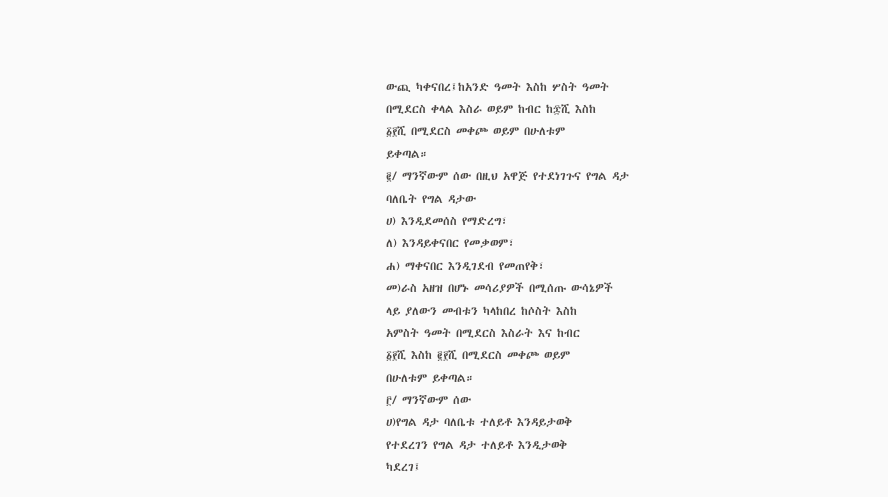ውጪ ካቀናበረ፤ከአንድ ዓመት እስከ ሦስት ዓመት
በሚደርስ ቀላል እስራ ወይም ከብር ከ፷ሺ እስከ
፩፻ሺ በሚደርስ መቀጮ ወይም በሁለቱም
ይቀጣል።
፪/ ማንኛውም ሰው በዚህ አዋጅ የተደነገጉና የግል ዳታ
ባለቤት የግል ዳታው
ሀ) እንዲደመሰስ የማድረግ፣
ለ) እንዳይቀናበር የመቃወም፣
ሐ) ማቀናበር እንዲገደብ የመጠየቅ፣
መ)ራስ አዘዝ በሆኑ መሳሪያዎች በሚሰጡ ውሳኔዎች
ላይ ያለውን መብቱን ካላከበረ ከሶስት እስከ
አምስት ዓመት በሚደርስ እስራት እና ከብር
፩፻ሺ እስከ ፪፻ሺ በሚደርስ መቀጮ ወይም
በሁለቱም ይቀጣል።
፫/ ማንኛውም ሰው
ሀ)የግል ዳታ ባለቤቱ ተለይቶ እንዳይታወቅ
የተደረገን የግል ዳታ ተለይቶ እንዲታወቅ
ካደረገ፤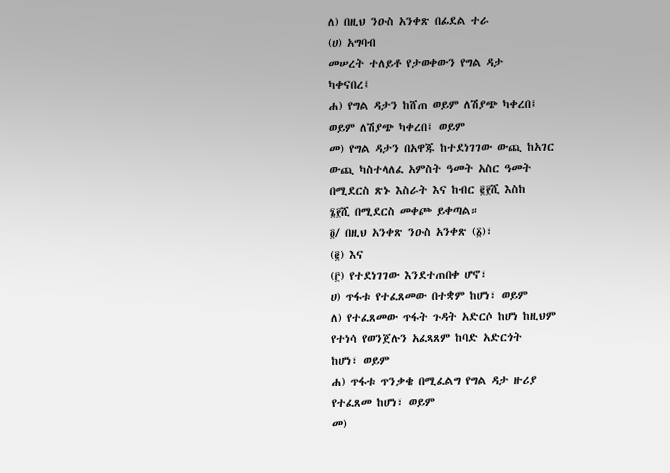ለ) በዚህ ንዑስ አንቀጽ በፊደል ተራ
(ሀ) አግባብ
መሠረት ተለይቶ የታወቀውን የግል ዳታ
ካቀናበረ፤
ሐ) የግል ዳታን ከሸጠ ወይም ለሽያጭ ካቀረበ፤
ወይም ለሽያጭ ካቀረበ፤ ወይም
መ) የግል ዳታን በአዋጁ ከተደነገገው ውጪ ከአገር
ውጪ ካስተላለፈ አምስት ዓመት አስር ዓመት
በሚደርስ ጽኑ እስራት እና ከብር ፪፻ሺ እስከ
፮፻ሺ በሚደርስ መቀጮ ይቀጣል።
፬/ በዚህ አንቀጽ ንዑስ አንቀጽ (፩)፣
(፪) እና
(፫) የተደነገገው እንደተጠበቀ ሆኖ፣
ሀ) ጥፋቱ የተፈጸመው በተቋም ከሆነ፣ ወይም
ለ) የተፈጸመው ጥፋት ጉዳት አድርሶ ከሆነ ከዚህም
የተነሳ የወንጀሉን አፈጻጸም ከባድ አድርጎት
ከሆነ፣ ወይም
ሐ) ጥፋቱ ጥንቃቄ በሚፈልግ የግል ዳታ ዙሪያ
የተፈጸመ ከሆነ፣ ወይም
መ)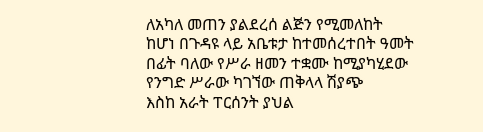ለአካለ መጠን ያልደረሰ ልጅን የሚመለከት
ከሆነ በጉዳዩ ላይ አቤቱታ ከተመሰረተበት ዓመት
በፊት ባለው የሥራ ዘመን ተቋሙ ከሚያካሂደው
የንግድ ሥራው ካገኘው ጠቅላላ ሽያጭ
እስከ አራት ፐርሰንት ያህል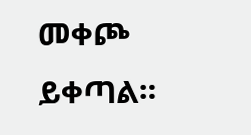መቀጮ ይቀጣል።